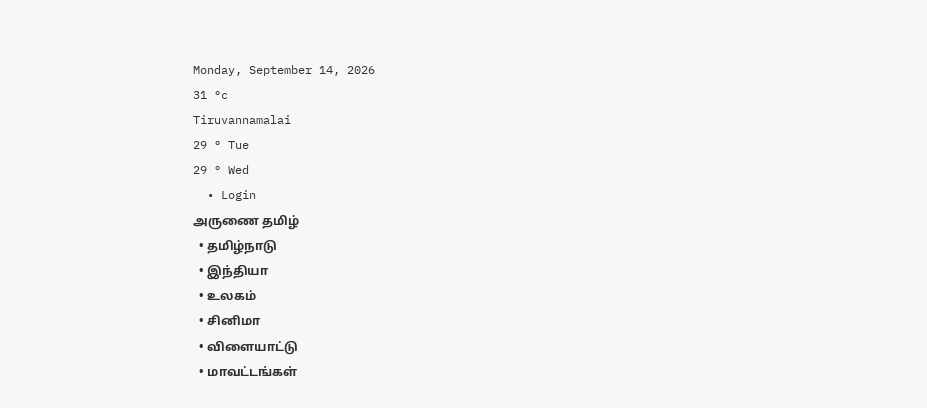Monday, September 14, 2026
31 °c
Tiruvannamalai
29 ° Tue
29 ° Wed
  • Login
அருணை தமிழ்
  • தமிழ்நாடு
  • இந்தியா
  • உலகம்
  • சினிமா
  • விளையாட்டு
  • மாவட்டங்கள்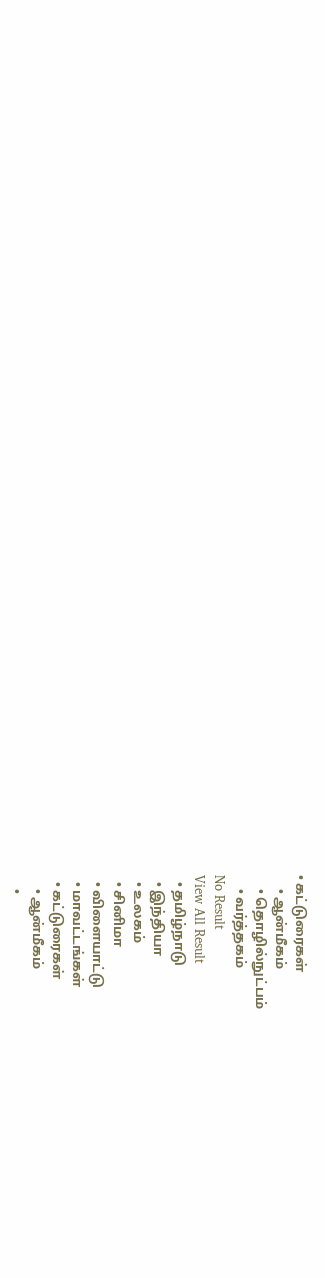• கட்டுரைகள்
    • ஆன்மீகம்
    • தொழில்நுட்பம்
    • வர்த்தகம்
No Result
View All Result
  • தமிழ்நாடு
  • இந்தியா
  • உலகம்
  • சினிமா
  • விளையாட்டு
  • மாவட்டங்கள்
  • கட்டுரைகள்
    • ஆன்மீகம்
    •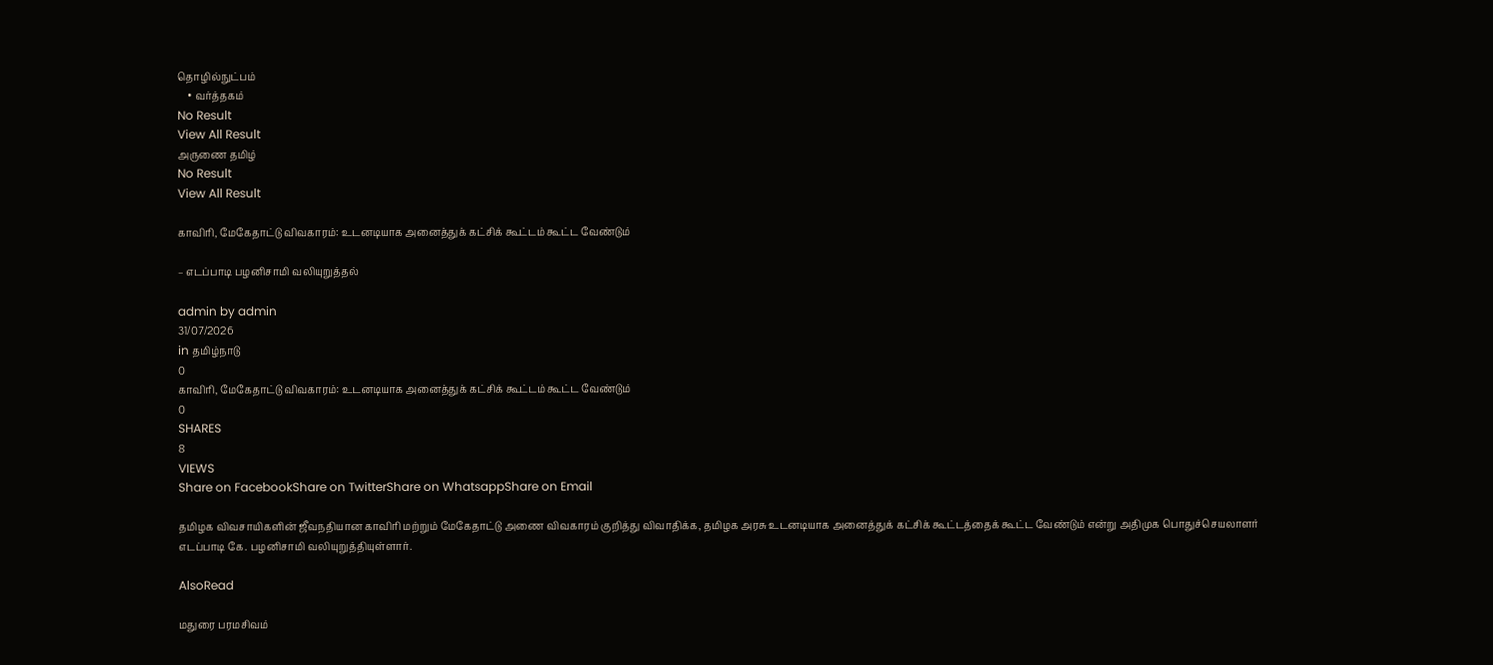தொழில்நுட்பம்
    • வர்த்தகம்
No Result
View All Result
அருணை தமிழ்
No Result
View All Result

காவிரி, மேகேதாட்டு விவகாரம்: உடனடியாக அனைத்துக் கட்சிக் கூட்டம் கூட்ட வேண்டும்

– எடப்பாடி பழனிசாமி வலியுறுத்தல்

admin by admin
31/07/2026
in தமிழ்நாடு
0
காவிரி, மேகேதாட்டு விவகாரம்: உடனடியாக அனைத்துக் கட்சிக் கூட்டம் கூட்ட வேண்டும்
0
SHARES
8
VIEWS
Share on FacebookShare on TwitterShare on WhatsappShare on Email

தமிழக விவசாயிகளின் ஜீவநதியான காவிரி மற்றும் மேகேதாட்டு அணை விவகாரம் குறித்து விவாதிக்க, தமிழக அரசு உடனடியாக அனைத்துக் கட்சிக் கூட்டத்தைக் கூட்ட வேண்டும் என்று அதிமுக பொதுச்செயலாளர் எடப்பாடி கே. பழனிசாமி வலியுறுத்தியுள்ளார்.

AlsoRead

மதுரை பரமசிவம்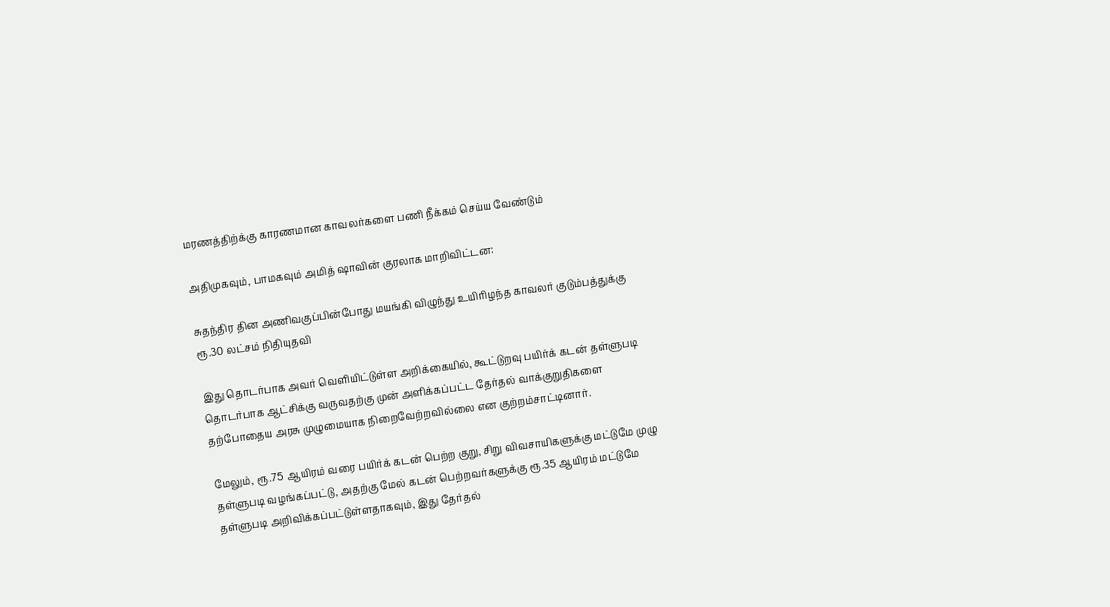மரணத்திற்க்கு காரணமான காவலர்களை பணி நீக்கம் செய்ய வேண்டும்

அதிமுகவும், பாமகவும் அமித் ஷாவின் குரலாக மாறிவிட்டன:

சுதந்திர தின அணிவகுப்பின்போது மயங்கி விழுந்து உயிரிழந்த காவலர் குடும்பத்துக்கு ரூ.30 லட்சம் நிதியுதவி

இது தொடர்பாக அவர் வெளியிட்டுள்ள அறிக்கையில், கூட்டுறவு பயிர்க் கடன் தள்ளுபடி தொடர்பாக ஆட்சிக்கு வருவதற்கு முன் அளிக்கப்பட்ட தேர்தல் வாக்குறுதிகளை தற்போதைய அரசு முழுமையாக நிறைவேற்றவில்லை என குற்றம்சாட்டினார்.

மேலும், ரூ.75 ஆயிரம் வரை பயிர்க் கடன் பெற்ற குறு, சிறு விவசாயிகளுக்கு மட்டுமே முழு தள்ளுபடி வழங்கப்பட்டு, அதற்கு மேல் கடன் பெற்றவர்களுக்கு ரூ.35 ஆயிரம் மட்டுமே தள்ளுபடி அறிவிக்கப்பட்டுள்ளதாகவும், இது தேர்தல்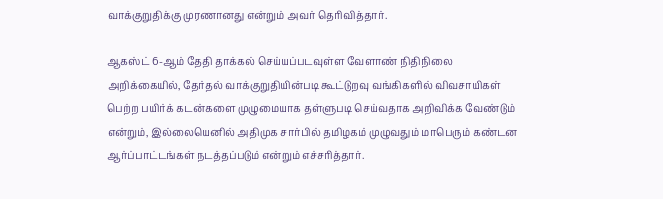வாக்குறுதிக்கு முரணானது என்றும் அவர் தெரிவித்தார்.

ஆகஸ்ட் 6-ஆம் தேதி தாக்கல் செய்யப்படவுள்ள வேளாண் நிதிநிலை அறிக்கையில், தேர்தல் வாக்குறுதியின்படி கூட்டுறவு வங்கிகளில் விவசாயிகள் பெற்ற பயிர்க் கடன்களை முழுமையாக தள்ளுபடி செய்வதாக அறிவிக்க வேண்டும் என்றும், இல்லையெனில் அதிமுக சார்பில் தமிழகம் முழுவதும் மாபெரும் கண்டன ஆர்ப்பாட்டங்கள் நடத்தப்படும் என்றும் எச்சரித்தார்.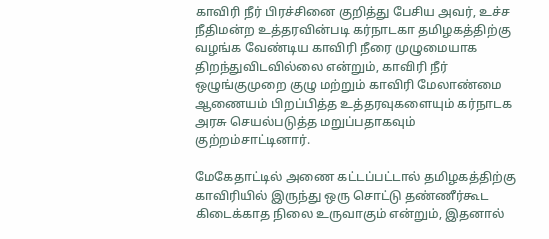காவிரி நீர் பிரச்சினை குறித்து பேசிய அவர், உச்ச நீதிமன்ற உத்தரவின்படி கர்நாடகா தமிழகத்திற்கு வழங்க வேண்டிய காவிரி நீரை முழுமையாக திறந்துவிடவில்லை என்றும், காவிரி நீர் ஒழுங்குமுறை குழு மற்றும் காவிரி மேலாண்மை ஆணையம் பிறப்பித்த உத்தரவுகளையும் கர்நாடக அரசு செயல்படுத்த மறுப்பதாகவும் குற்றம்சாட்டினார்.

மேகேதாட்டில் அணை கட்டப்பட்டால் தமிழகத்திற்கு காவிரியில் இருந்து ஒரு சொட்டு தண்ணீர்கூட கிடைக்காத நிலை உருவாகும் என்றும், இதனால்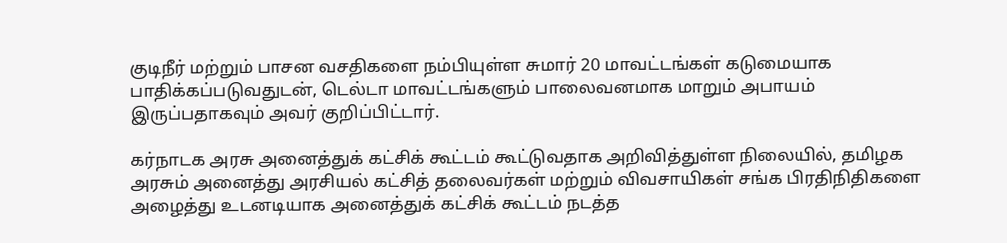குடிநீர் மற்றும் பாசன வசதிகளை நம்பியுள்ள சுமார் 20 மாவட்டங்கள் கடுமையாக பாதிக்கப்படுவதுடன், டெல்டா மாவட்டங்களும் பாலைவனமாக மாறும் அபாயம் இருப்பதாகவும் அவர் குறிப்பிட்டார்.

கர்நாடக அரசு அனைத்துக் கட்சிக் கூட்டம் கூட்டுவதாக அறிவித்துள்ள நிலையில், தமிழக அரசும் அனைத்து அரசியல் கட்சித் தலைவர்கள் மற்றும் விவசாயிகள் சங்க பிரதிநிதிகளை அழைத்து உடனடியாக அனைத்துக் கட்சிக் கூட்டம் நடத்த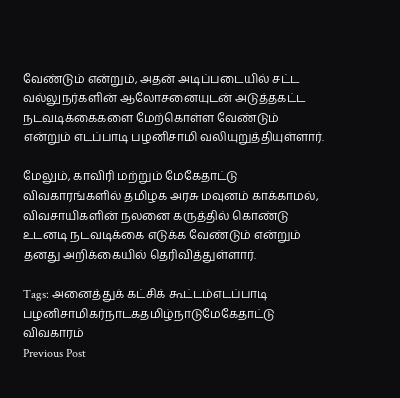வேண்டும் என்றும், அதன் அடிப்படையில் சட்ட வல்லுநர்களின் ஆலோசனையுடன் அடுத்தகட்ட நடவடிக்கைகளை மேற்கொள்ள வேண்டும் என்றும் எடப்பாடி பழனிசாமி வலியுறுத்தியுள்ளார்.

மேலும், காவிரி மற்றும் மேகேதாட்டு விவகாரங்களில் தமிழக அரசு மவுனம் காக்காமல், விவசாயிகளின் நலனை கருத்தில் கொண்டு உடனடி நடவடிக்கை எடுக்க வேண்டும் என்றும் தனது அறிக்கையில் தெரிவித்துள்ளார்.

Tags: அனைத்துக் கட்சிக் கூட்டம்எடப்பாடி பழனிசாமிகர்நாடகதமிழ்நாடுமேகேதாட்டு விவகாரம்
Previous Post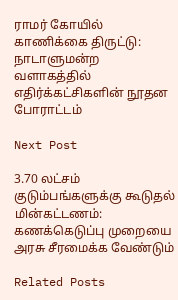ராமர் கோயில் காணிக்கை திருட்டு: நாடாளுமன்ற வளாகத்தில் எதிர்க்கட்சிகளின் நூதன போராட்டம்

Next Post

3.70 லட்சம் குடும்பங்களுக்கு கூடுதல் மின்கட்டணம்: கணக்கெடுப்பு முறையை அரசு சீரமைக்க வேண்டும்

Related Posts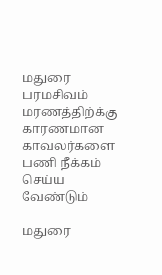மதுரை பரமசிவம் மரணத்திற்க்கு காரணமான காவலர்களை பணி நீக்கம் செய்ய வேண்டும்

மதுரை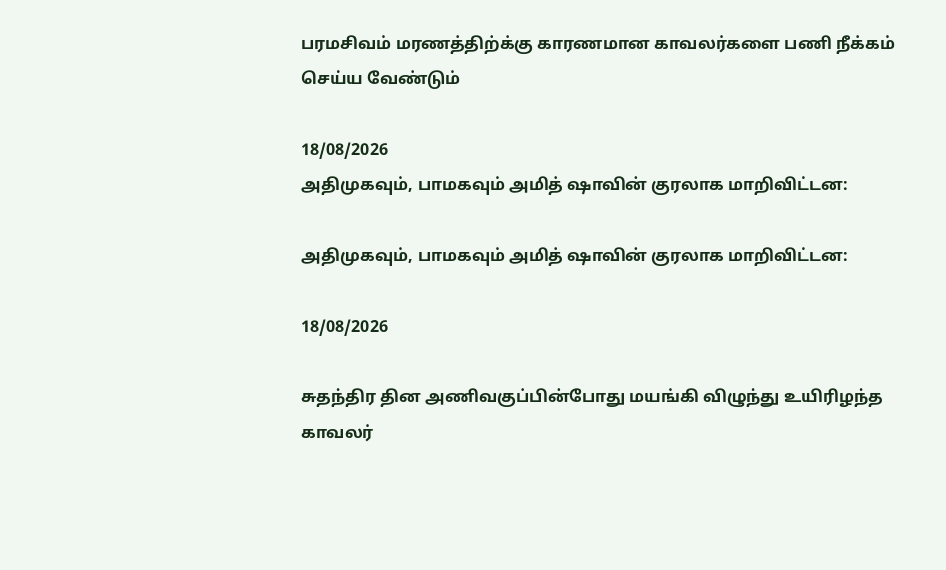பரமசிவம் மரணத்திற்க்கு காரணமான காவலர்களை பணி நீக்கம் செய்ய வேண்டும்

18/08/2026
அதிமுகவும், பாமகவும் அமித் ஷாவின் குரலாக மாறிவிட்டன:

அதிமுகவும், பாமகவும் அமித் ஷாவின் குரலாக மாறிவிட்டன:

18/08/2026

சுதந்திர தின அணிவகுப்பின்போது மயங்கி விழுந்து உயிரிழந்த காவலர்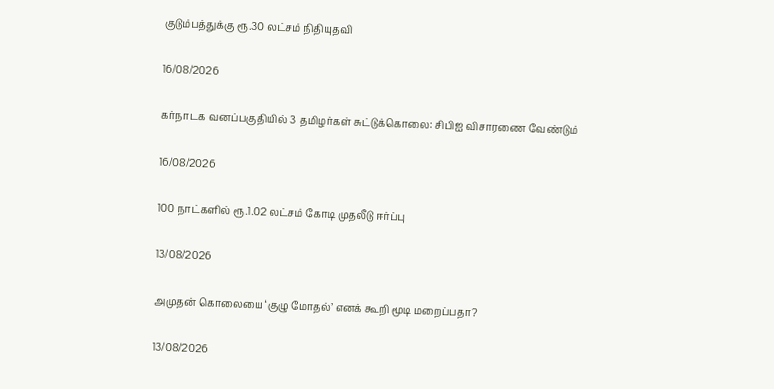குடும்பத்துக்கு ரூ.30 லட்சம் நிதியுதவி

16/08/2026

கர்நாடக வனப்பகுதியில் 3 தமிழர்கள் சுட்டுக்கொலை: சிபிஐ விசாரணை வேண்டும்

16/08/2026

100 நாட்களில் ரூ.1.02 லட்சம் கோடி முதலீடு ஈர்ப்பு

13/08/2026

அமுதன் கொலையை ‘குழு மோதல்’ எனக் கூறி மூடி மறைப்பதா?

13/08/2026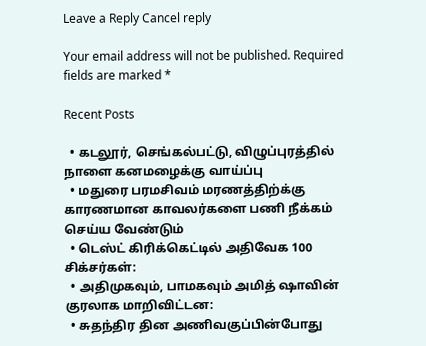Leave a Reply Cancel reply

Your email address will not be published. Required fields are marked *

Recent Posts

  • கடலூர், செங்கல்பட்டு, விழுப்புரத்தில் நாளை கனமழைக்கு வாய்ப்பு
  • மதுரை பரமசிவம் மரணத்திற்க்கு காரணமான காவலர்களை பணி நீக்கம் செய்ய வேண்டும்
  • டெஸ்ட் கிரிக்கெட்டில் அதிவேக 100 சிக்சர்கள்:
  • அதிமுகவும், பாமகவும் அமித் ஷாவின் குரலாக மாறிவிட்டன:
  • சுதந்திர தின அணிவகுப்பின்போது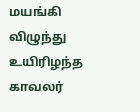மயங்கி விழுந்து உயிரிழந்த காவலர்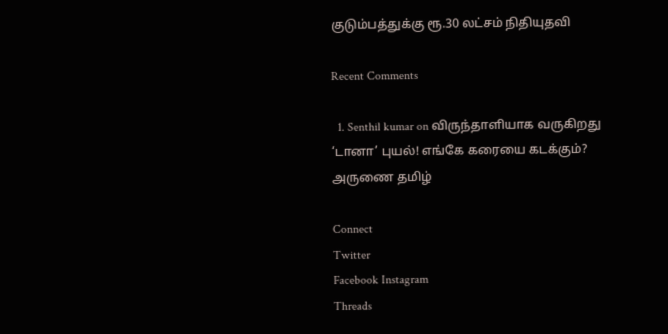குடும்பத்துக்கு ரூ.30 லட்சம் நிதியுதவி

Recent Comments

  1. Senthil kumar on விருந்தாளியாக வருகிறது ‘டானா’ புயல்! எங்கே கரையை கடக்கும்?
அருணை தமிழ்

Connect
Twitter
Facebook Instagram
Threads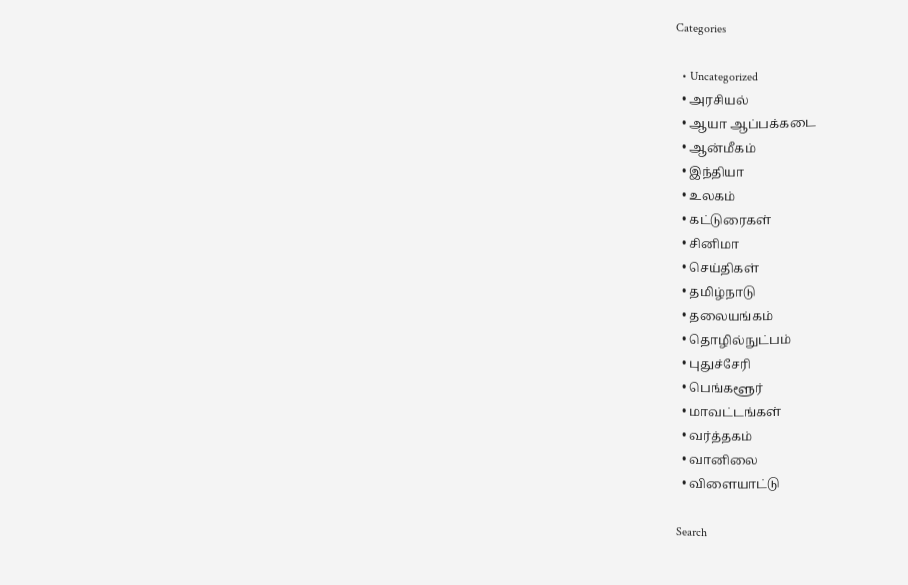Categories

  • Uncategorized
  • அரசியல்
  • ஆயா ஆப்பக்கடை
  • ஆன்மீகம்
  • இந்தியா
  • உலகம்
  • கட்டுரைகள்
  • சினிமா
  • செய்திகள்
  • தமிழ்நாடு
  • தலையங்கம்
  • தொழில்நுட்பம்
  • புதுச்சேரி
  • பெங்களூர்
  • மாவட்டங்கள்
  • வர்த்தகம்
  • வானிலை
  • விளையாட்டு

Search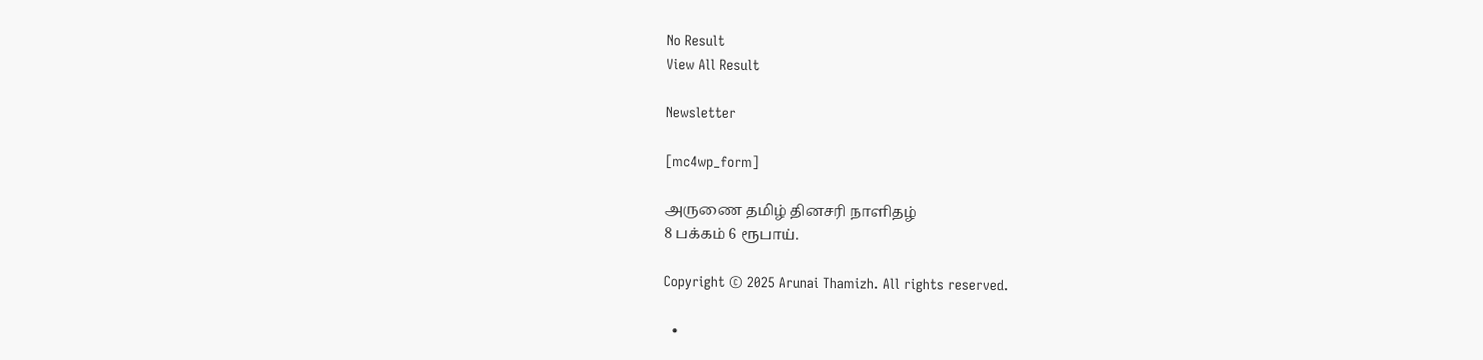No Result
View All Result

Newsletter

[mc4wp_form]

அருணை தமிழ் தினசரி நாளிதழ்
8 பக்கம் 6 ரூபாய்.

Copyright © 2025 Arunai Thamizh. All rights reserved.

  •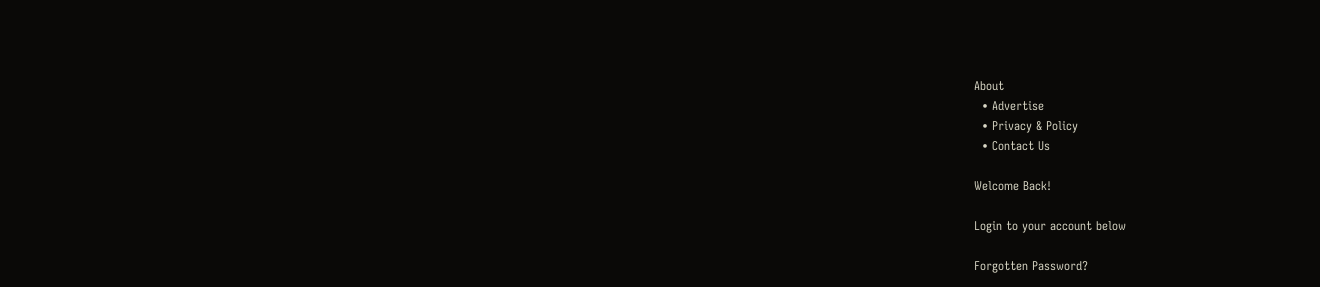About
  • Advertise
  • Privacy & Policy
  • Contact Us

Welcome Back!

Login to your account below

Forgotten Password?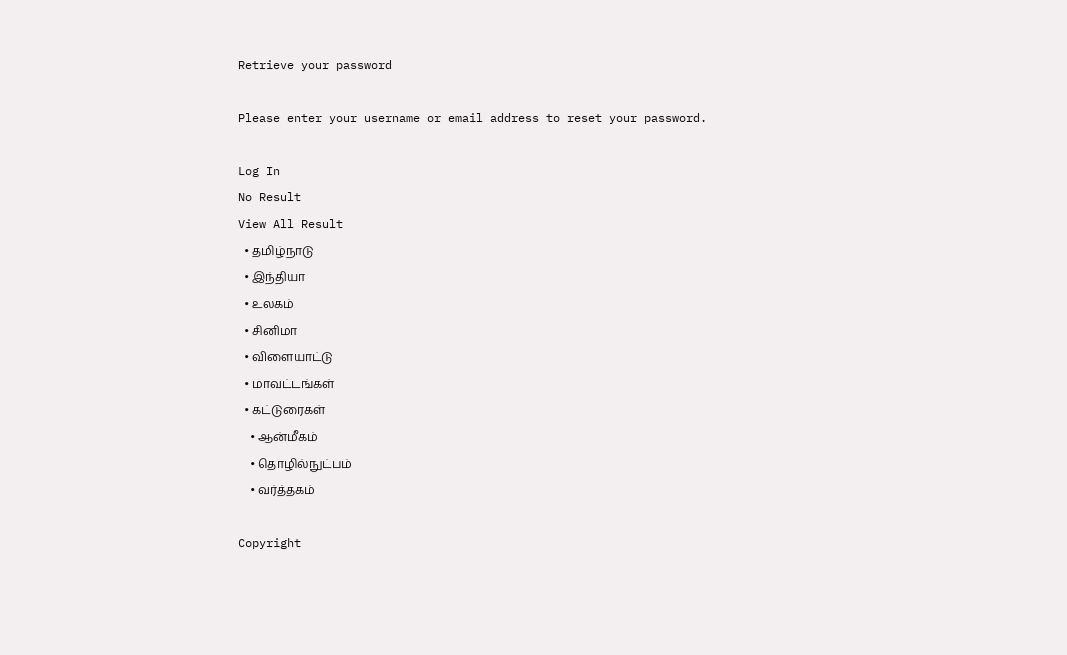Retrieve your password

Please enter your username or email address to reset your password.

Log In
No Result
View All Result
  • தமிழ்நாடு
  • இந்தியா
  • உலகம்
  • சினிமா
  • விளையாட்டு
  • மாவட்டங்கள்
  • கட்டுரைகள்
    • ஆன்மீகம்
    • தொழில்நுட்பம்
    • வர்த்தகம்

Copyright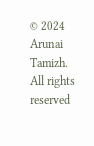© 2024 Arunai Tamizh. All rights reserved